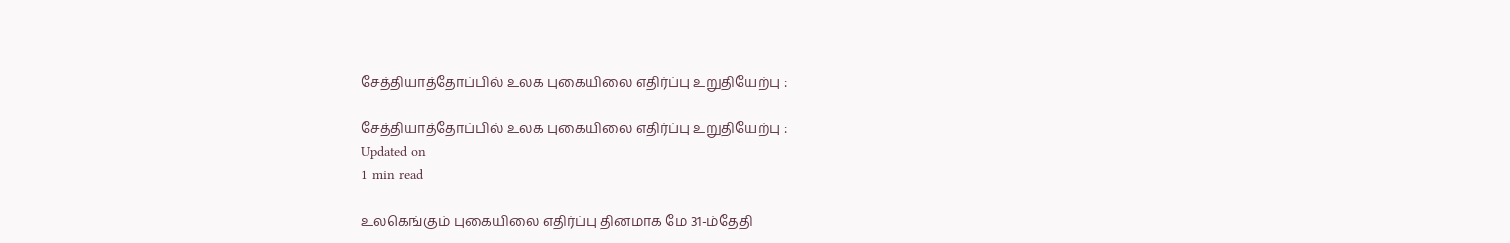சேத்தியாத்தோப்பில் உலக புகையிலை எதிர்ப்பு உறுதியேற்பு :

சேத்தியாத்தோப்பில் உலக புகையிலை எதிர்ப்பு உறுதியேற்பு :
Updated on
1 min read

உலகெங்கும் புகையிலை எதிர்ப்பு தினமாக மே 31-ம்தேதி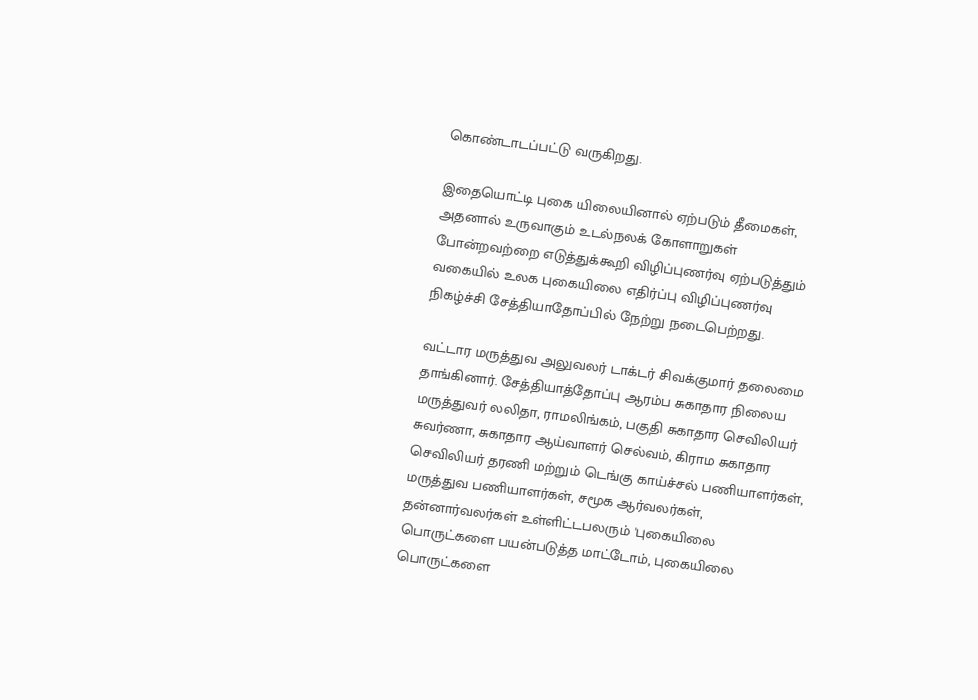கொண்டாடப்பட்டு வருகிறது.

இதையொட்டி புகை யிலையினால் ஏற்படும் தீமைகள், அதனால் உருவாகும் உடல்நலக் கோளாறுகள் போன்றவற்றை எடுத்துக்கூறி விழிப்புணர்வு ஏற்படுத்தும் வகையில் உலக புகையிலை எதிர்ப்பு விழிப்புணர்வு நிகழ்ச்சி சேத்தியாதோப்பில் நேற்று நடைபெற்றது.

வட்டார மருத்துவ அலுவலர் டாக்டர் சிவக்குமார் தலைமை தாங்கினார். சேத்தியாத்தோப்பு ஆரம்ப சுகாதார நிலைய மருத்துவர் லலிதா, ராமலிங்கம், பகுதி சுகாதார செவிலியர் சுவர்ணா, சுகாதார ஆய்வாளர் செல்வம், கிராம சுகாதார செவிலியர் தரணி மற்றும் டெங்கு காய்ச்சல் பணியாளர்கள், மருத்துவ பணியாளர்கள், சமூக ஆர்வலர்கள், தன்னார்வலர்கள் உள்ளிட்டபலரும் 'புகையிலை பொருட்களை பயன்படுத்த மாட்டோம், புகையிலை பொருட்களை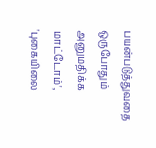பயன்படுத்துவதை ஒருபோதும் அனுமதிக்க மாட்டோம்', 'புகையிலை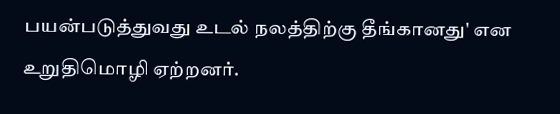பயன்படுத்துவது உடல் நலத்திற்கு தீங்கானது' என உறுதிமொழி ஏற்றனர்.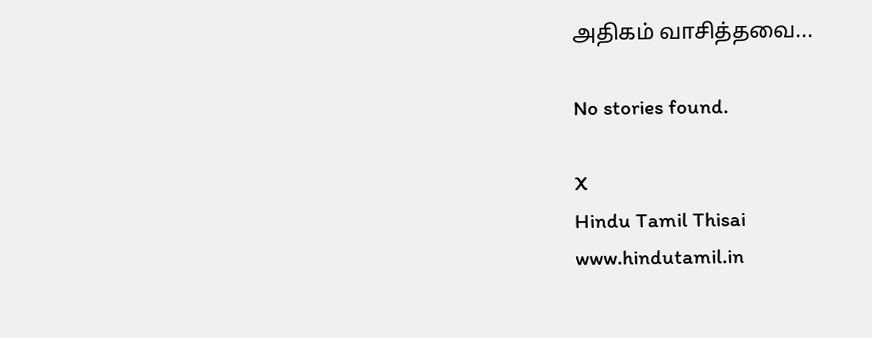அதிகம் வாசித்தவை...

No stories found.

X
Hindu Tamil Thisai
www.hindutamil.in